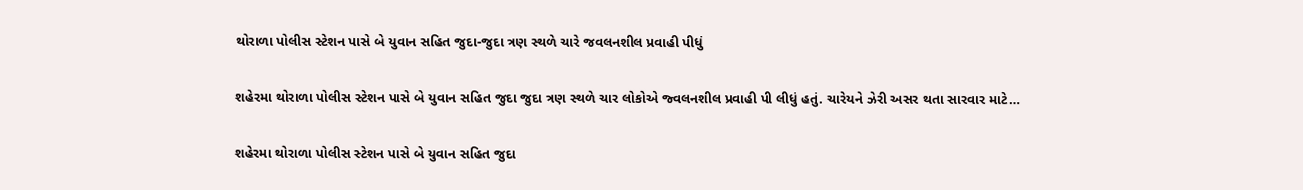થોરાળા પોલીસ સ્ટેશન પાસે બે યુવાન સહિત જુદા-જુદા ત્રણ સ્થળે ચારે જવલનશીલ પ્રવાહી પીધું

શહેરમા થોરાળા પોલીસ સ્ટેશન પાસે બે યુવાન સહિત જુદા જુદા ત્રણ સ્થળે ચાર લોકોએ જ્વલનશીલ પ્રવાહી પી લીધું હતું. ચારેયને ઝેરી અસર થતા સારવાર માટે…

શહેરમા થોરાળા પોલીસ સ્ટેશન પાસે બે યુવાન સહિત જુદા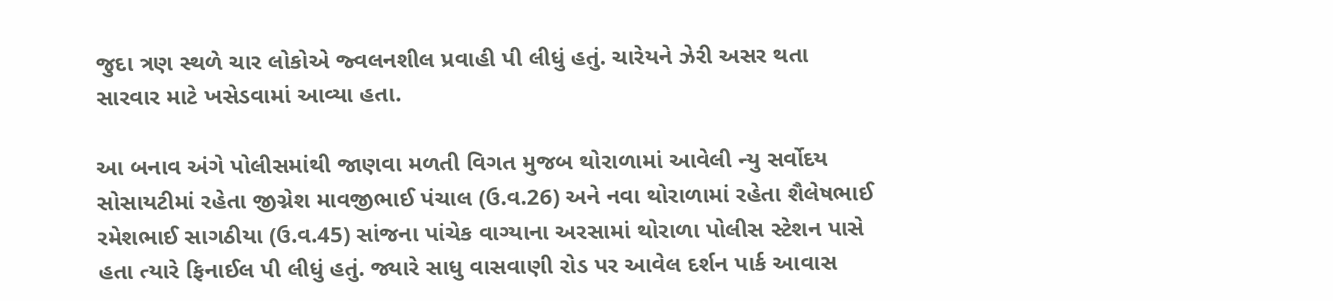જુદા ત્રણ સ્થળે ચાર લોકોએ જ્વલનશીલ પ્રવાહી પી લીધું હતું. ચારેયને ઝેરી અસર થતા સારવાર માટે ખસેડવામાં આવ્યા હતા.

આ બનાવ અંગે પોલીસમાંથી જાણવા મળતી વિગત મુજબ થોરાળામાં આવેલી ન્યુ સર્વોદય સોસાયટીમાં રહેતા જીગ્નેશ માવજીભાઈ પંચાલ (ઉ.વ.26) અને નવા થોરાળામાં રહેતા શૈલેષભાઈ રમેશભાઈ સાગઠીયા (ઉ.વ.45) સાંજના પાંચેક વાગ્યાના અરસામાં થોરાળા પોલીસ સ્ટેશન પાસે હતા ત્યારે ફિનાઈલ પી લીધું હતું. જ્યારે સાધુ વાસવાણી રોડ પર આવેલ દર્શન પાર્ક આવાસ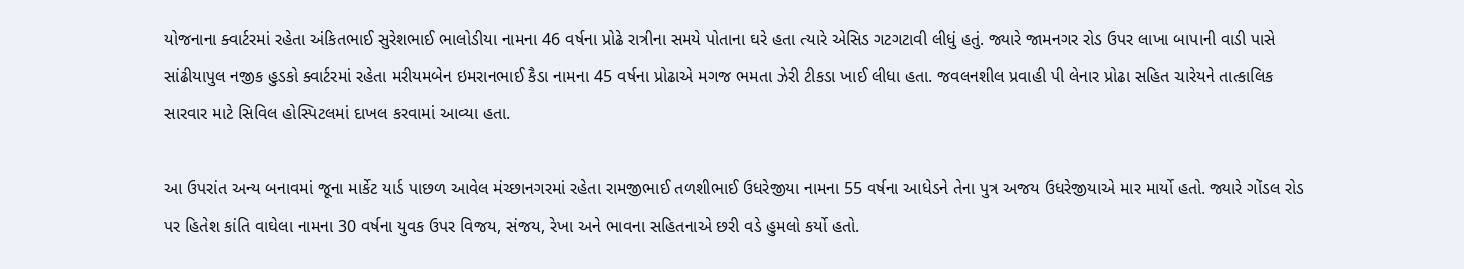યોજનાના ક્વાર્ટરમાં રહેતા અંકિતભાઈ સુરેશભાઈ ભાલોડીયા નામના 46 વર્ષના પ્રોઢે રાત્રીના સમયે પોતાના ઘરે હતા ત્યારે એસિડ ગટગટાવી લીધું હતું. જ્યારે જામનગર રોડ ઉપર લાખા બાપાની વાડી પાસે સાંઢીયાપુલ નજીક હુડકો ક્વાર્ટરમાં રહેતા મરીયમબેન ઇમરાનભાઈ કૈડા નામના 45 વર્ષના પ્રોઢાએ મગજ ભમતા ઝેરી ટીકડા ખાઈ લીધા હતા. જવલનશીલ પ્રવાહી પી લેનાર પ્રોઢા સહિત ચારેયને તાત્કાલિક સારવાર માટે સિવિલ હોસ્પિટલમાં દાખલ કરવામાં આવ્યા હતા.

આ ઉપરાંત અન્ય બનાવમાં જૂના માર્કેટ યાર્ડ પાછળ આવેલ મંચ્છાનગરમાં રહેતા રામજીભાઈ તળશીભાઈ ઉધરેજીયા નામના 55 વર્ષના આધેડને તેના પુત્ર અજય ઉધરેજીયાએ માર માર્યો હતો. જ્યારે ગોંડલ રોડ પર હિતેશ કાંતિ વાઘેલા નામના 30 વર્ષના યુવક ઉપર વિજય, સંજય, રેખા અને ભાવના સહિતનાએ છરી વડે હુમલો કર્યો હતો.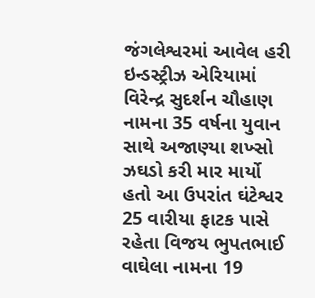જંગલેશ્વરમાં આવેલ હરી ઇન્ડસ્ટ્રીઝ એરિયામાં વિરેન્દ્ર સુદર્શન ચૌહાણ નામના 35 વર્ષના યુવાન સાથે અજાણ્યા શખ્સો ઝઘડો કરી માર માર્યો હતો આ ઉપરાંત ઘંટેશ્વર 25 વારીયા ફાટક પાસે રહેતા વિજય ભુપતભાઈ વાઘેલા નામના 19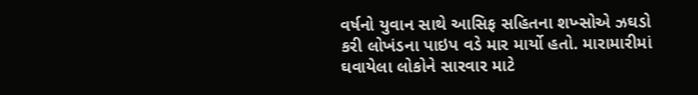વર્ષનો યુવાન સાથે આસિફ સહિતના શખ્સોએ ઝઘડો કરી લોખંડના પાઇપ વડે માર માર્યો હતો. મારામારીમાં ઘવાયેલા લોકોને સારવાર માટે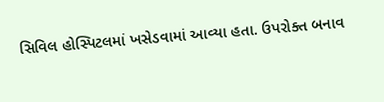સિવિલ હોસ્પિટલમાં ખસેડવામાં આવ્યા હતા. ઉપરોક્ત બનાવ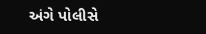અંગે પોલીસે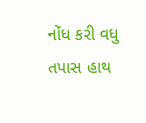નોંધ કરી વધુ તપાસ હાથ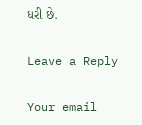ધરી છે.

Leave a Reply

Your email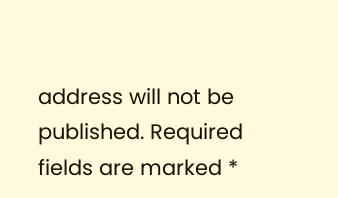address will not be published. Required fields are marked *